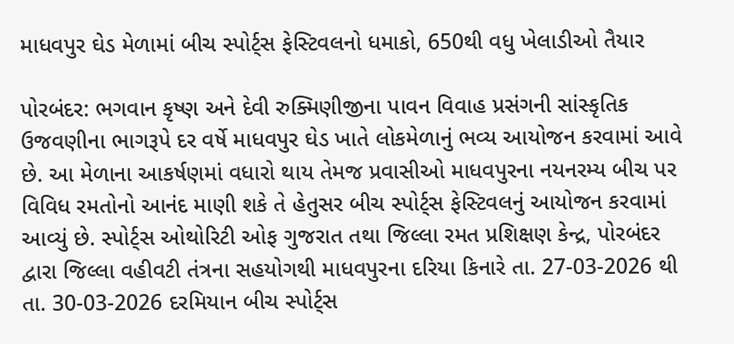માધવપુર ઘેડ મેળામાં બીચ સ્પોર્ટ્સ ફેસ્ટિવલનો ધમાકો, 650થી વધુ ખેલાડીઓ તૈયાર

પોરબંદર: ભગવાન કૃષ્ણ અને દેવી રુક્મિણીજીના પાવન વિવાહ પ્રસંગની સાંસ્કૃતિક ઉજવણીના ભાગરૂપે દર વર્ષે માધવપુર ઘેડ ખાતે લોકમેળાનું ભવ્ય આયોજન કરવામાં આવે છે. આ મેળાના આકર્ષણમાં વધારો થાય તેમજ પ્રવાસીઓ માધવપુરના નયનરમ્ય બીચ પર વિવિધ રમતોનો આનંદ માણી શકે તે હેતુસર બીચ સ્પોર્ટ્સ ફેસ્ટિવલનું આયોજન કરવામાં આવ્યું છે. સ્પોર્ટ્સ ઓથોરિટી ઓફ ગુજરાત તથા જિલ્લા રમત પ્રશિક્ષણ કેન્દ્ર, પોરબંદર દ્વારા જિલ્લા વહીવટી તંત્રના સહયોગથી માધવપુરના દરિયા કિનારે તા. 27-03-2026 થી તા. 30-03-2026 દરમિયાન બીચ સ્પોર્ટ્સ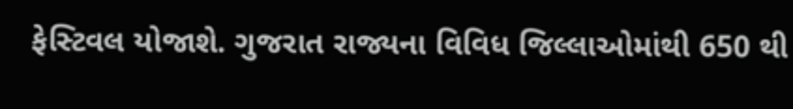ફેસ્ટિવલ યોજાશે. ગુજરાત રાજ્યના વિવિધ જિલ્લાઓમાંથી 650 થી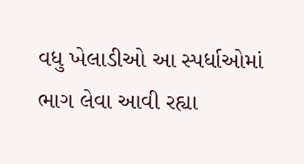વધુ ખેલાડીઓ આ સ્પર્ધાઓમાં ભાગ લેવા આવી રહ્યા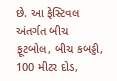છે. આ ફેસ્ટિવલ અંતર્ગત બીચ ફૂટબોલ, બીચ કબડ્ડી, 100 મીટર દોડ,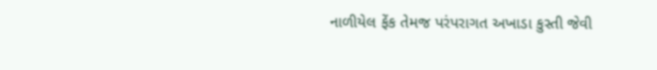નાળીયેલ ફેંક તેમજ પરંપરાગત અખાડા કુસ્તી જેવી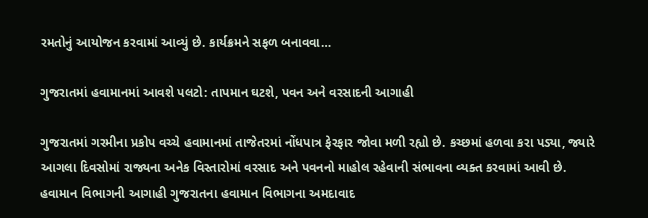રમતોનું આયોજન કરવામાં આવ્યું છે. કાર્યક્રમને સફળ બનાવવા…

ગુજરાતમાં હવામાનમાં આવશે પલટો: તાપમાન ઘટશે, પવન અને વરસાદની આગાહી

ગુજરાતમાં ગરમીના પ્રકોપ વચ્ચે હવામાનમાં તાજેતરમાં નોંધપાત્ર ફેરફાર જોવા મળી રહ્યો છે. કચ્છમાં હળવા કરા પડ્યા, જ્યારે આગલા દિવસોમાં રાજ્યના અનેક વિસ્તારોમાં વરસાદ અને પવનનો માહોલ રહેવાની સંભાવના વ્યક્ત કરવામાં આવી છે. હવામાન વિભાગની આગાહી ગુજરાતના હવામાન વિભાગના અમદાવાદ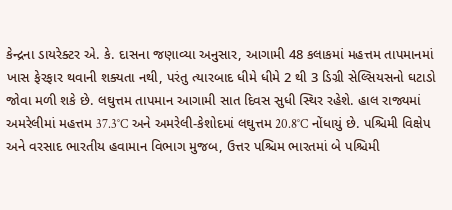કેન્દ્રના ડાયરેક્ટર એ. કે. દાસના જણાવ્યા અનુસાર, આગામી 48 કલાકમાં મહત્તમ તાપમાનમાં ખાસ ફેરફાર થવાની શક્યતા નથી, પરંતુ ત્યારબાદ ધીમે ધીમે 2 થી 3 ડિગ્રી સેલ્સિયસનો ઘટાડો જોવા મળી શકે છે. લઘુત્તમ તાપમાન આગામી સાત દિવસ સુધી સ્થિર રહેશે. હાલ રાજ્યમાં અમરેલીમાં મહત્તમ 37.3°C અને અમરેલી-કેશોદમાં લઘુત્તમ 20.8°C નોંધાયું છે. પશ્ચિમી વિક્ષેપ અને વરસાદ ભારતીય હવામાન વિભાગ મુજબ, ઉત્તર પશ્ચિમ ભારતમાં બે પશ્ચિમી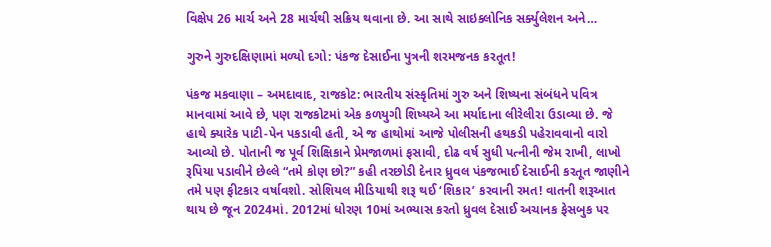વિક્ષેપ 26 માર્ચ અને 28 માર્ચથી સક્રિય થવાના છે. આ સાથે સાઇક્લોનિક સર્ક્યુલેશન અને…

ગુરુને ગુરુદક્ષિણામાં મળ્યો દગો: પંકજ દેસાઈના પુત્રની શરમજનક કરતૂત!

પંકજ મકવાણા – અમદાવાદ, રાજકોટ: ભારતીય સંસ્કૃતિમાં ગુરુ અને શિષ્યના સંબંધને પવિત્ર માનવામાં આવે છે, પણ રાજકોટમાં એક કળયુગી શિષ્યએ આ મર્યાદાના લીરેલીરા ઉડાવ્યા છે. જે હાથે ક્યારેક પાટી-પેન પકડાવી હતી, એ જ હાથોમાં આજે પોલીસની હથકડી પહેરાવવાનો વારો આવ્યો છે. પોતાની જ પૂર્વ શિક્ષિકાને પ્રેમજાળમાં ફસાવી, દોઢ વર્ષ સુધી પત્નીની જેમ રાખી, લાખો રૂપિયા પડાવીને છેલ્લે “તમે કોણ છો?” કહી તરછોડી દેનાર ધ્રુવલ પંકજભાઈ દેસાઈની કરતૂત જાણીને તમે પણ ફીટકાર વર્ષાવશો. સોશિયલ મીડિયાથી શરૂ થઈ ‘શિકાર’ કરવાની રમત! વાતની શરૂઆત થાય છે જૂન 2024માં. 2012માં ધોરણ 10માં અભ્યાસ કરતો ધ્રુવલ દેસાઈ અચાનક ફેસબુક પર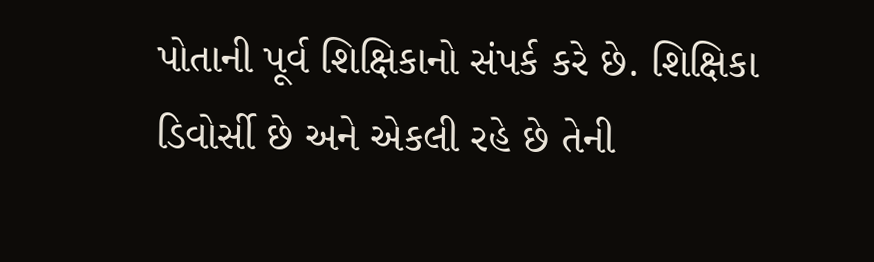પોતાની પૂર્વ શિક્ષિકાનો સંપર્ક કરે છે. શિક્ષિકા ડિવોર્સી છે અને એકલી રહે છે તેની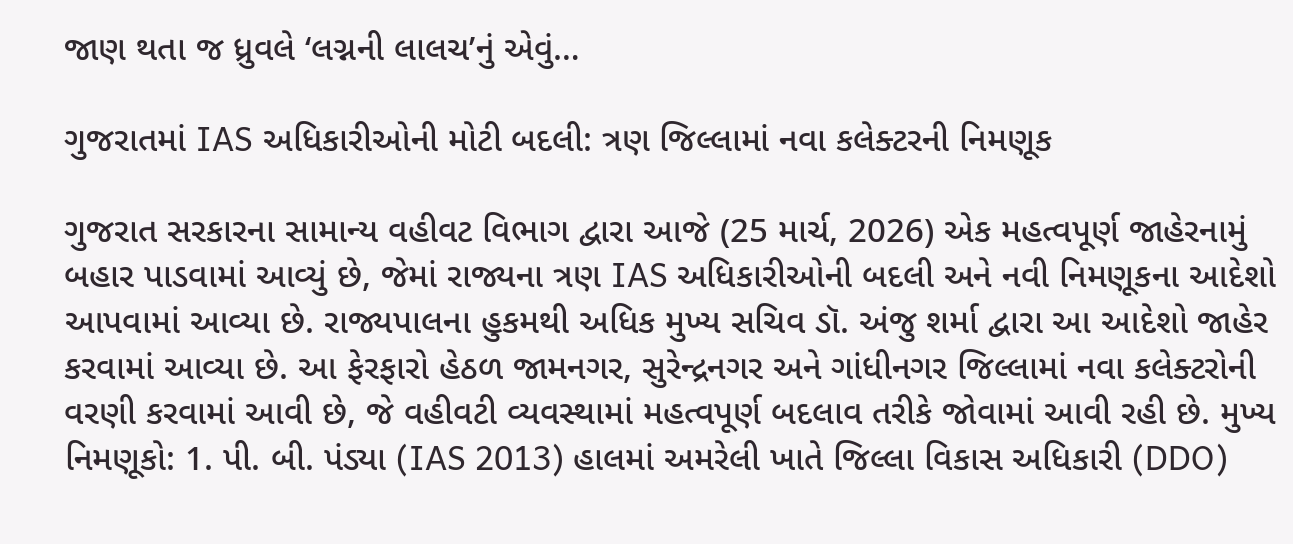જાણ થતા જ ધ્રુવલે ‘લગ્નની લાલચ’નું એવું…

ગુજરાતમાં IAS અધિકારીઓની મોટી બદલી: ત્રણ જિલ્લામાં નવા કલેક્ટરની નિમણૂક

ગુજરાત સરકારના સામાન્ય વહીવટ વિભાગ દ્વારા આજે (25 માર્ચ, 2026) એક મહત્વપૂર્ણ જાહેરનામું બહાર પાડવામાં આવ્યું છે, જેમાં રાજ્યના ત્રણ IAS અધિકારીઓની બદલી અને નવી નિમણૂકના આદેશો આપવામાં આવ્યા છે. રાજ્યપાલના હુકમથી અધિક મુખ્ય સચિવ ડૉ. અંજુ શર્મા દ્વારા આ આદેશો જાહેર કરવામાં આવ્યા છે. આ ફેરફારો હેઠળ જામનગર, સુરેન્દ્રનગર અને ગાંધીનગર જિલ્લામાં નવા કલેક્ટરોની વરણી કરવામાં આવી છે, જે વહીવટી વ્યવસ્થામાં મહત્વપૂર્ણ બદલાવ તરીકે જોવામાં આવી રહી છે. મુખ્ય નિમણૂકો: 1. પી. બી. પંડ્યા (IAS 2013) હાલમાં અમરેલી ખાતે જિલ્લા વિકાસ અધિકારી (DDO)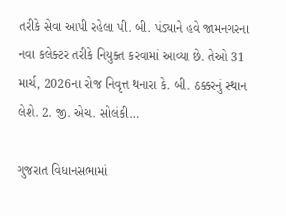તરીકે સેવા આપી રહેલા પી. બી. પંડ્યાને હવે જામનગરના નવા કલેક્ટર તરીકે નિયુક્ત કરવામાં આવ્યા છે. તેઓ 31 માર્ચ, 2026ના રોજ નિવૃત્ત થનારા કે. બી. ઠક્કરનું સ્થાન લેશે. 2. જી. એચ. સોલંકી…

ગુજરાત વિધાનસભામાં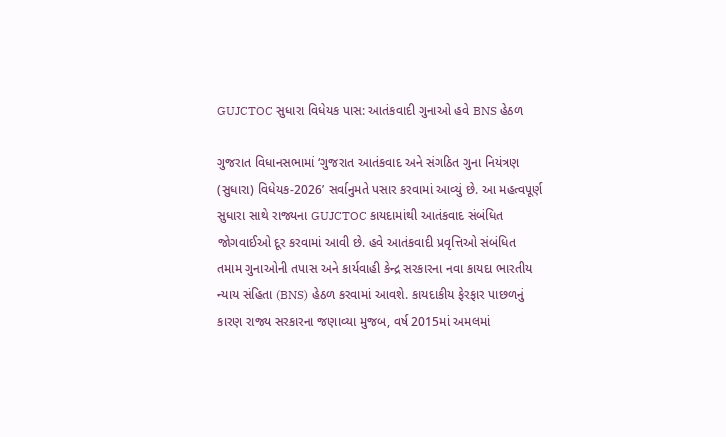GUJCTOC સુધારા વિધેયક પાસ: આતંકવાદી ગુનાઓ હવે BNS હેઠળ

ગુજરાત વિધાનસભામાં ‘ગુજરાત આતંકવાદ અને સંગઠિત ગુના નિયંત્રણ (સુધારા) વિધેયક-2026’ સર્વાનુમતે પસાર કરવામાં આવ્યું છે. આ મહત્વપૂર્ણ સુધારા સાથે રાજ્યના GUJCTOC કાયદામાંથી આતંકવાદ સંબંધિત જોગવાઈઓ દૂર કરવામાં આવી છે. હવે આતંકવાદી પ્રવૃત્તિઓ સંબંધિત તમામ ગુનાઓની તપાસ અને કાર્યવાહી કેન્દ્ર સરકારના નવા કાયદા ભારતીય ન્યાય સંહિતા (BNS) હેઠળ કરવામાં આવશે. કાયદાકીય ફેરફાર પાછળનું કારણ રાજ્ય સરકારના જણાવ્યા મુજબ, વર્ષ 2015માં અમલમાં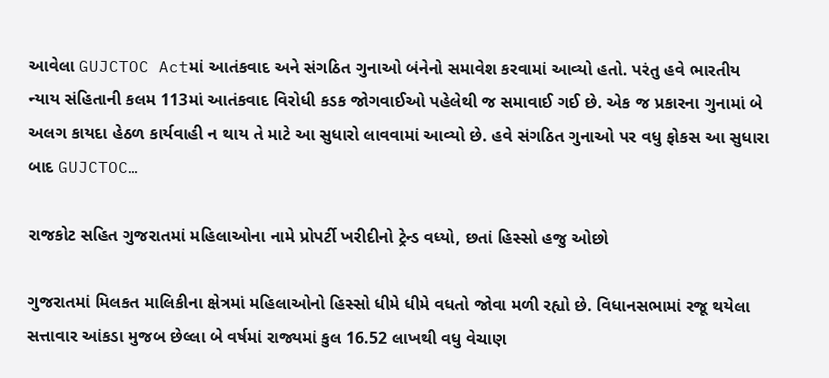આવેલા GUJCTOC Actમાં આતંકવાદ અને સંગઠિત ગુનાઓ બંનેનો સમાવેશ કરવામાં આવ્યો હતો. પરંતુ હવે ભારતીય ન્યાય સંહિતાની કલમ 113માં આતંકવાદ વિરોધી કડક જોગવાઈઓ પહેલેથી જ સમાવાઈ ગઈ છે. એક જ પ્રકારના ગુનામાં બે અલગ કાયદા હેઠળ કાર્યવાહી ન થાય તે માટે આ સુધારો લાવવામાં આવ્યો છે. હવે સંગઠિત ગુનાઓ પર વધુ ફોકસ આ સુધારા બાદ GUJCTOC…

રાજકોટ સહિત ગુજરાતમાં મહિલાઓના નામે પ્રોપર્ટી ખરીદીનો ટ્રેન્ડ વધ્યો, છતાં હિસ્સો હજુ ઓછો

ગુજરાતમાં મિલકત માલિકીના ક્ષેત્રમાં મહિલાઓનો હિસ્સો ધીમે ધીમે વધતો જોવા મળી રહ્યો છે. વિધાનસભામાં રજૂ થયેલા સત્તાવાર આંકડા મુજબ છેલ્લા બે વર્ષમાં રાજ્યમાં કુલ 16.52 લાખથી વધુ વેચાણ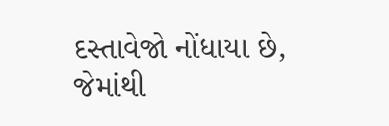દસ્તાવેજો નોંધાયા છે, જેમાંથી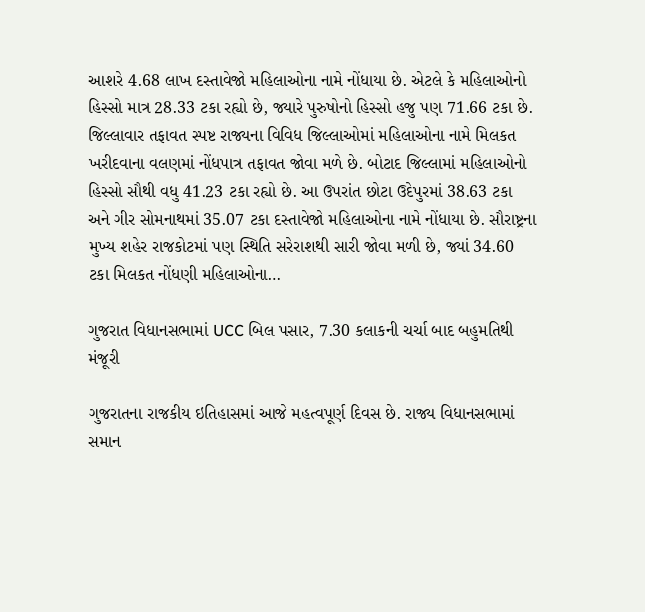આશરે 4.68 લાખ દસ્તાવેજો મહિલાઓના નામે નોંધાયા છે. એટલે કે મહિલાઓનો હિસ્સો માત્ર 28.33 ટકા રહ્યો છે, જ્યારે પુરુષોનો હિસ્સો હજુ પણ 71.66 ટકા છે. જિલ્લાવાર તફાવત સ્પષ્ટ રાજ્યના વિવિધ જિલ્લાઓમાં મહિલાઓના નામે મિલકત ખરીદવાના વલણમાં નોંધપાત્ર તફાવત જોવા મળે છે. બોટાદ જિલ્લામાં મહિલાઓનો હિસ્સો સૌથી વધુ 41.23 ટકા રહ્યો છે. આ ઉપરાંત છોટા ઉદેપુરમાં 38.63 ટકા અને ગીર સોમનાથમાં 35.07 ટકા દસ્તાવેજો મહિલાઓના નામે નોંધાયા છે. સૌરાષ્ટ્રના મુખ્ય શહેર રાજકોટમાં પણ સ્થિતિ સરેરાશથી સારી જોવા મળી છે, જ્યાં 34.60 ટકા મિલકત નોંધણી મહિલાઓના…

ગુજરાત વિધાનસભામાં UCC બિલ પસાર, 7.30 કલાકની ચર્ચા બાદ બહુમતિથી મંજૂરી

ગુજરાતના રાજકીય ઇતિહાસમાં આજે મહત્વપૂર્ણ દિવસ છે. રાજ્ય વિધાનસભામાં સમાન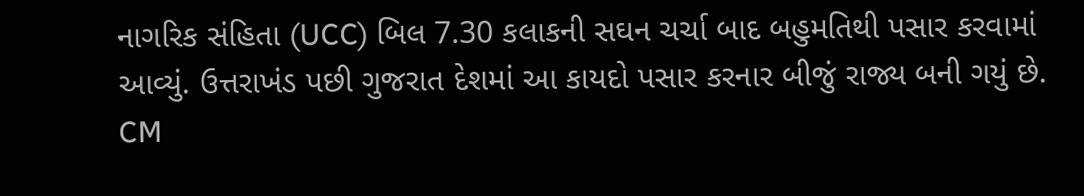નાગરિક સંહિતા (UCC) બિલ 7.30 કલાકની સઘન ચર્ચા બાદ બહુમતિથી પસાર કરવામાં આવ્યું. ઉત્તરાખંડ પછી ગુજરાત દેશમાં આ કાયદો પસાર કરનાર બીજું રાજ્ય બની ગયું છે. CM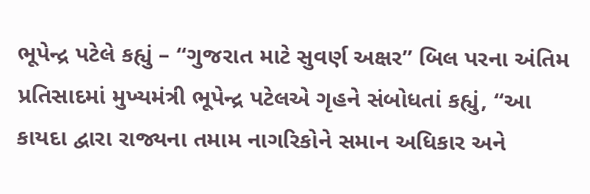ભૂપેન્દ્ર પટેલે કહ્યું – “ગુજરાત માટે સુવર્ણ અક્ષર” બિલ પરના અંતિમ પ્રતિસાદમાં મુખ્યમંત્રી ભૂપેન્દ્ર પટેલએ ગૃહને સંબોધતાં કહ્યું, “આ કાયદા દ્વારા રાજ્યના તમામ નાગરિકોને સમાન અધિકાર અને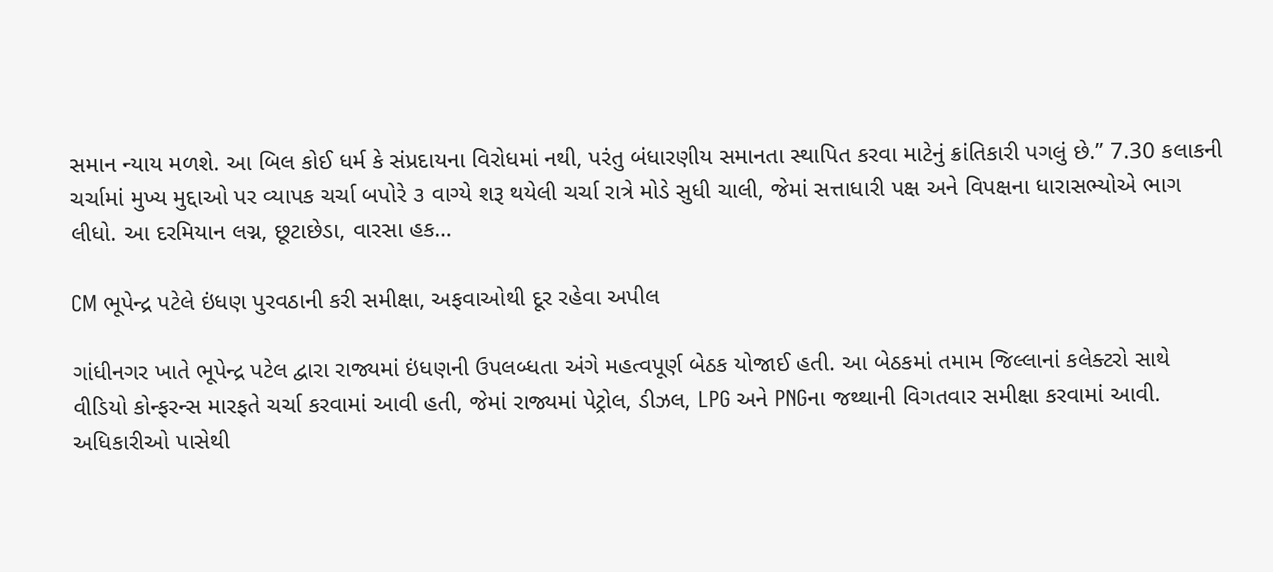સમાન ન્યાય મળશે. આ બિલ કોઈ ધર્મ કે સંપ્રદાયના વિરોધમાં નથી, પરંતુ બંધારણીય સમાનતા સ્થાપિત કરવા માટેનું ક્રાંતિકારી પગલું છે.” 7.30 કલાકની ચર્ચામાં મુખ્ય મુદ્દાઓ પર વ્યાપક ચર્ચા બપોરે ૩ વાગ્યે શરૂ થયેલી ચર્ચા રાત્રે મોડે સુધી ચાલી, જેમાં સત્તાધારી પક્ષ અને વિપક્ષના ધારાસભ્યોએ ભાગ લીધો. આ દરમિયાન લગ્ન, છૂટાછેડા, વારસા હક…

CM ભૂપેન્દ્ર પટેલે ઇંધણ પુરવઠાની કરી સમીક્ષા, અફવાઓથી દૂર રહેવા અપીલ

ગાંધીનગર ખાતે ભૂપેન્દ્ર પટેલ દ્વારા રાજ્યમાં ઇંધણની ઉપલબ્ધતા અંગે મહત્વપૂર્ણ બેઠક યોજાઈ હતી. આ બેઠકમાં તમામ જિલ્લાનાં કલેક્ટરો સાથે વીડિયો કોન્ફરન્સ મારફતે ચર્ચા કરવામાં આવી હતી, જેમાં રાજ્યમાં પેટ્રોલ, ડીઝલ, LPG અને PNGના જથ્થાની વિગતવાર સમીક્ષા કરવામાં આવી. અધિકારીઓ પાસેથી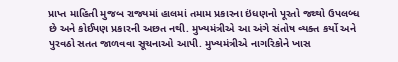પ્રાપ્ત માહિતી મુજબ રાજ્યમાં હાલમાં તમામ પ્રકારના ઇંધણનો પૂરતો જથ્થો ઉપલબ્ધ છે અને કોઈપણ પ્રકારની અછત નથી. મુખ્યમંત્રીએ આ અંગે સંતોષ વ્યક્ત કર્યો અને પુરવઠો સતત જાળવવા સૂચનાઓ આપી. મુખ્યમંત્રીએ નાગરિકોને ખાસ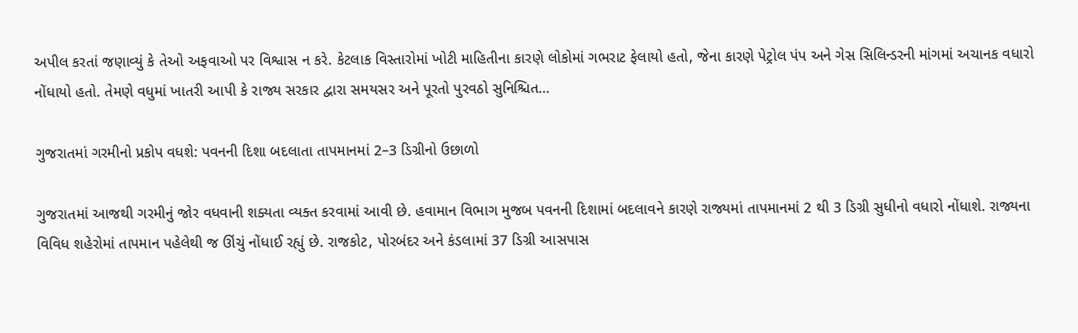અપીલ કરતાં જણાવ્યું કે તેઓ અફવાઓ પર વિશ્વાસ ન કરે. કેટલાક વિસ્તારોમાં ખોટી માહિતીના કારણે લોકોમાં ગભરાટ ફેલાયો હતો, જેના કારણે પેટ્રોલ પંપ અને ગેસ સિલિન્ડરની માંગમાં અચાનક વધારો નોંધાયો હતો. તેમણે વધુમાં ખાતરી આપી કે રાજ્ય સરકાર દ્વારા સમયસર અને પૂરતો પુરવઠો સુનિશ્ચિત…

ગુજરાતમાં ગરમીનો પ્રકોપ વધશે: પવનની દિશા બદલાતા તાપમાનમાં 2–3 ડિગ્રીનો ઉછાળો

ગુજરાતમાં આજથી ગરમીનું જોર વધવાની શક્યતા વ્યક્ત કરવામાં આવી છે. હવામાન વિભાગ મુજબ પવનની દિશામાં બદલાવને કારણે રાજ્યમાં તાપમાનમાં 2 થી 3 ડિગ્રી સુધીનો વધારો નોંધાશે. રાજ્યના વિવિધ શહેરોમાં તાપમાન પહેલેથી જ ઊંચું નોંધાઈ રહ્યું છે. રાજકોટ, પોરબંદર અને કંડલામાં 37 ડિગ્રી આસપાસ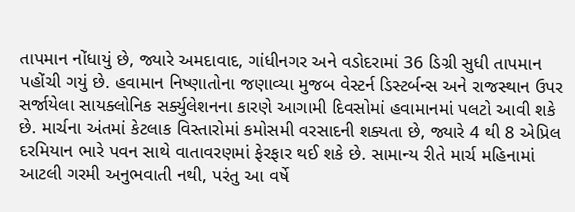તાપમાન નોંધાયું છે, જ્યારે અમદાવાદ, ગાંધીનગર અને વડોદરામાં 36 ડિગ્રી સુધી તાપમાન પહોંચી ગયું છે. હવામાન નિષ્ણાતોના જણાવ્યા મુજબ વેસ્ટર્ન ડિસ્ટર્બન્સ અને રાજસ્થાન ઉપર સર્જાયેલા સાયક્લોનિક સર્ક્યુલેશનના કારણે આગામી દિવસોમાં હવામાનમાં પલટો આવી શકે છે. માર્ચના અંતમાં કેટલાક વિસ્તારોમાં કમોસમી વરસાદની શક્યતા છે, જ્યારે 4 થી 8 એપ્રિલ દરમિયાન ભારે પવન સાથે વાતાવરણમાં ફેરફાર થઈ શકે છે. સામાન્ય રીતે માર્ચ મહિનામાં આટલી ગરમી અનુભવાતી નથી, પરંતુ આ વર્ષે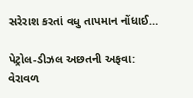સરેરાશ કરતાં વધુ તાપમાન નોંધાઈ…

પેટ્રોલ-ડીઝલ અછતની અફવા: વેરાવળ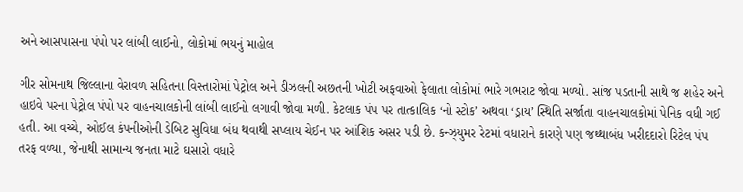અને આસપાસના પંપો પર લાંબી લાઈનો, લોકોમાં ભયનું માહોલ

ગીર સોમનાથ જિલ્લાના વેરાવળ સહિતના વિસ્તારોમાં પેટ્રોલ અને ડીઝલની અછતની ખોટી અફવાઓ ફેલાતા લોકોમાં ભારે ગભરાટ જોવા મળ્યો. સાંજ પડતાની સાથે જ શહેર અને હાઇવે પરના પેટ્રોલ પંપો પર વાહનચાલકોની લાંબી લાઈનો લગાવી જોવા મળી. કેટલાક પંપ પર તાત્કાલિક ‘નો સ્ટોક’ અથવા ‘ડ્રાય’ સ્થિતિ સર્જાતા વાહનચાલકોમાં પેનિક વધી ગઈ હતી. આ વચ્ચે, ઓઈલ કંપનીઓની ડેબિટ સુવિધા બંધ થવાથી સપ્લાય ચેઈન પર આંશિક અસર પડી છે. કન્ઝ્યુમર રેટમાં વધારાને કારણે પણ જથ્થાબંધ ખરીદદારો રિટેલ પંપ તરફ વળ્યા, જેનાથી સામાન્ય જનતા માટે ઘસારો વધારે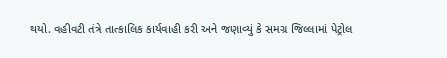થયો. વહીવટી તંત્રે તાત્કાલિક કાર્યવાહી કરી અને જણાવ્યું કે સમગ્ર જિલ્લામાં પેટ્રોલ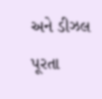અને ડીઝલ પૂરતા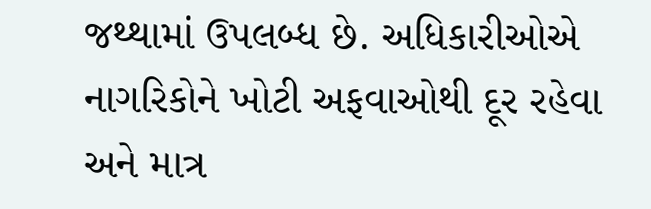જથ્થામાં ઉપલબ્ધ છે. અધિકારીઓએ નાગરિકોને ખોટી અફવાઓથી દૂર રહેવા અને માત્ર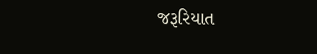જરૂરિયાત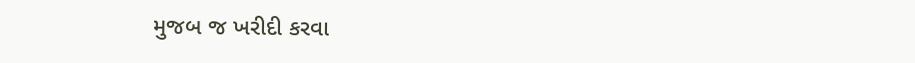મુજબ જ ખરીદી કરવા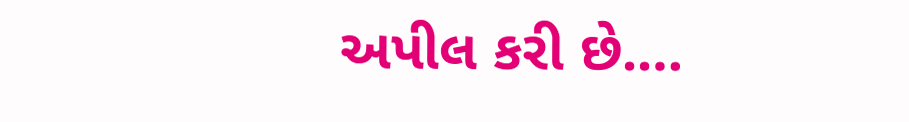અપીલ કરી છે.…